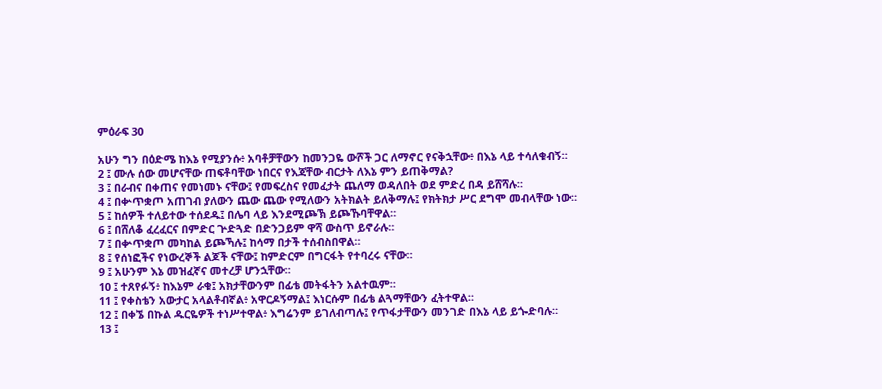ምዕራፍ 30

አሁን ግን በዕድሜ ከእኔ የሚያንሱ፥ አባቶቻቸውን ከመንጋዬ ውሾች ጋር ለማኖር የናቅኋቸው፥ በእኔ ላይ ተሳለቁብኝ።
2 ፤ ሙሉ ሰው መሆናቸው ጠፍቶባቸው ነበርና የእጃቸው ብርታት ለእኔ ምን ይጠቅማል?
3 ፤ በራብና በቀጠና የመነመኑ ናቸው፤ የመፍረስና የመፈታት ጨለማ ወዳለበት ወደ ምድረ በዳ ይሸሻሉ።
4 ፤ በቍጥቋጦ አጠገብ ያለውን ጨው ጨው የሚለውን አትክልት ይለቅማሉ፤ የክትክታ ሥር ደግሞ መብላቸው ነው።
5 ፤ ከሰዎች ተለይተው ተሰደዱ፤ በሌባ ላይ እንደሚጮኽ ይጮኹባቸዋል።
6 ፤ በሸለቆ ፈረፈርና በምድር ጕድጓድ በድንጋይም ዋሻ ውስጥ ይኖራሉ።
7 ፤ በቍጥቋጦ መካከል ይጮኻሉ፤ ከሳማ በታች ተሰብስበዋል።
8 ፤ የሰነፎችና የነውረኞች ልጆች ናቸው፤ ከምድርም በግርፋት የተባረሩ ናቸው።
9 ፤ አሁንም እኔ መዝፈኛና መተረቻ ሆንኋቸው።
10 ፤ ተጸየፉኝ፥ ከእኔም ራቁ፤ አክታቸውንም በፊቴ መትፋትን አልተዉም።
11 ፤ የቀስቴን አውታር አላልቶብኛል፥ አዋርዶኝማል፤ እነርሱም በፊቴ ልጓማቸውን ፈትተዋል።
12 ፤ በቀኜ በኩል ዱርዬዎች ተነሥተዋል፥ እግሬንም ይገለብጣሉ፤ የጥፋታቸውን መንገድ በእኔ ላይ ይጐድባሉ።
13 ፤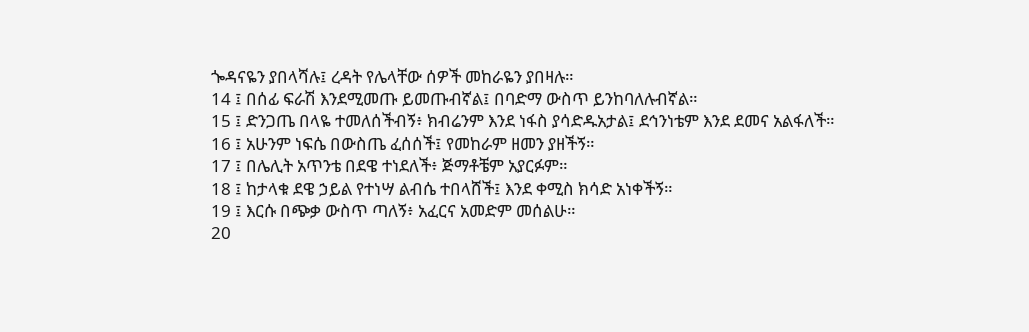ጐዳናዬን ያበላሻሉ፤ ረዳት የሌላቸው ሰዎች መከራዬን ያበዛሉ።
14 ፤ በሰፊ ፍራሽ እንደሚመጡ ይመጡብኛል፤ በባድማ ውስጥ ይንከባለሉብኛል።
15 ፤ ድንጋጤ በላዬ ተመለሰችብኝ፥ ክብሬንም እንደ ነፋስ ያሳድዱአታል፤ ደኅንነቴም እንደ ደመና አልፋለች።
16 ፤ አሁንም ነፍሴ በውስጤ ፈሰሰች፤ የመከራም ዘመን ያዘችኝ።
17 ፤ በሌሊት አጥንቴ በደዌ ተነደለች፥ ጅማቶቼም አያርፉም።
18 ፤ ከታላቁ ደዌ ኃይል የተነሣ ልብሴ ተበላሸች፤ እንደ ቀሚስ ክሳድ አነቀችኝ።
19 ፤ እርሱ በጭቃ ውስጥ ጣለኝ፥ አፈርና አመድም መሰልሁ።
20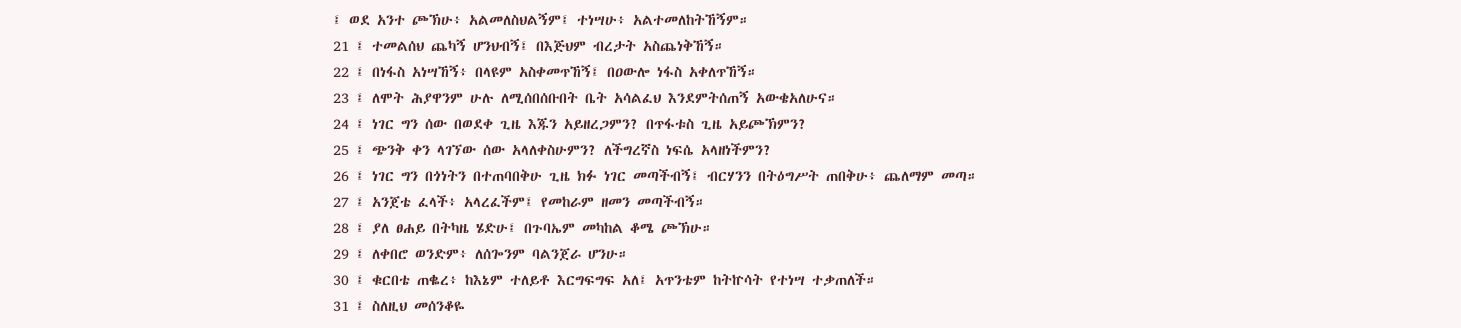፤ ወደ አንተ ጮኽሁ፥ አልመለስህልኝም፤ ተነሣሁ፥ አልተመለከትኸኝም።
21 ፤ ተመልሰህ ጨካኝ ሆንህብኝ፤ በእጅህም ብረታት አስጨነቅኸኝ።
22 ፤ በነፋስ አነሣኸኝ፥ በላዩም አስቀመጥኸኝ፤ በዐውሎ ነፋስ አቀለጥኸኝ።
23 ፤ ለሞት ሕያዋንም ሁሉ ለሚሰበሰቡበት ቤት አሳልፈህ እንደምትሰጠኝ አውቄአለሁና።
24 ፤ ነገር ግን ሰው በወደቀ ጊዜ እጁን አይዘረጋምን? በጥፋቱስ ጊዜ አይጮኽምን?
25 ፤ ጭንቅ ቀን ላገኘው ሰው አላለቀስሁምን? ለችግረኛስ ነፍሴ አላዘነችምን?
26 ፤ ነገር ግን በጎነትን በተጠባበቅሁ ጊዜ ክፉ ነገር መጣችብኝ፤ ብርሃንን በትዕግሥት ጠበቅሁ፥ ጨለማም መጣ።
27 ፤ አንጀቴ ፈላች፥ አላረፈችም፤ የመከራም ዘመን መጣችብኝ።
28 ፤ ያለ ፀሐይ በትካዜ ሄድሁ፤ በጉባኤም መካከል ቆሜ ጮኽሁ።
29 ፤ ለቀበሮ ወንድም፥ ለሰጐንም ባልንጀራ ሆንሁ።
30 ፤ ቁርበቴ ጠቈረ፥ ከእኔም ተለይቶ እርግፍግፍ አለ፤ አጥንቴም ከትኵሳት የተነሣ ተቃጠለች።
31 ፤ ስለዚህ መሰንቆዬ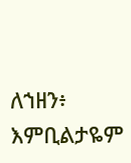ለኀዘን፥ እምቢልታዬም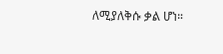ለሚያለቅሱ ቃል ሆነ።